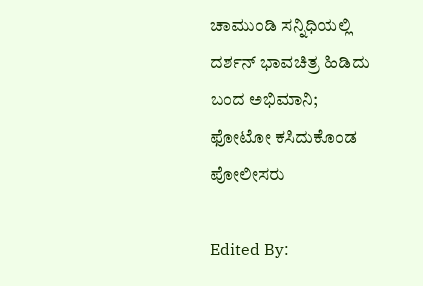ಚಾಮುಂಡಿ ಸನ್ನಿಧಿಯಲ್ಲಿ ದರ್ಶನ್ ಭಾವಚಿತ್ರ ಹಿಡಿದು ಬಂದ ಅಭಿಮಾನಿ; ಫೋಟೋ ಕಸಿದುಕೊಂಡ ಪೋಲೀಸರು

Edited By: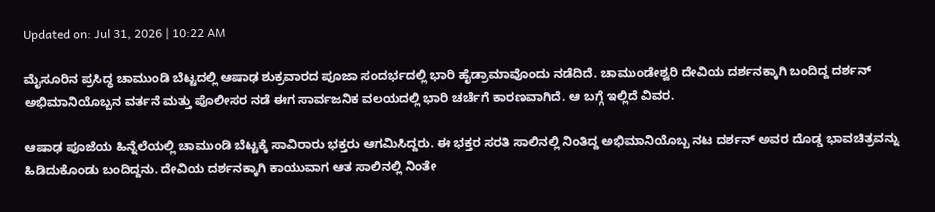Updated on: Jul 31, 2026 | 10:22 AM

ಮೈಸೂರಿನ ಪ್ರಸಿದ್ಧ ಚಾಮುಂಡಿ ಬೆಟ್ಟದಲ್ಲಿ ಆಷಾಢ ಶುಕ್ರವಾರದ ಪೂಜಾ ಸಂದರ್ಭದಲ್ಲಿ ಭಾರಿ ಹೈಡ್ರಾಮಾವೊಂದು ನಡೆದಿದೆ. ಚಾಮುಂಡೇಶ್ವರಿ ದೇವಿಯ ದರ್ಶನಕ್ಕಾಗಿ ಬಂದಿದ್ದ ದರ್ಶನ್ ಅಭಿಮಾನಿಯೊಬ್ಬನ ವರ್ತನೆ ಮತ್ತು ಪೊಲೀಸರ ನಡೆ ಈಗ ಸಾರ್ವಜನಿಕ ವಲಯದಲ್ಲಿ ಭಾರಿ ಚರ್ಚೆಗೆ ಕಾರಣವಾಗಿದೆ. ಆ ಬಗ್ಗೆ ಇಲ್ಲಿದೆ ವಿವರ.

ಆಷಾಢ ಪೂಜೆಯ ಹಿನ್ನೆಲೆಯಲ್ಲಿ ಚಾಮುಂಡಿ ಬೆಟ್ಟಕ್ಕೆ ಸಾವಿರಾರು ಭಕ್ತರು ಆಗಮಿಸಿದ್ದರು. ಈ ಭಕ್ತರ ಸರತಿ ಸಾಲಿನಲ್ಲಿ ನಿಂತಿದ್ದ ಅಭಿಮಾನಿಯೊಬ್ಬ ನಟ ದರ್ಶನ್ ಅವರ ದೊಡ್ಡ ಭಾವಚಿತ್ರವನ್ನು ಹಿಡಿದುಕೊಂಡು ಬಂದಿದ್ದನು. ದೇವಿಯ ದರ್ಶನಕ್ಕಾಗಿ ಕಾಯುವಾಗ ಆತ ಸಾಲಿನಲ್ಲಿ ನಿಂತೇ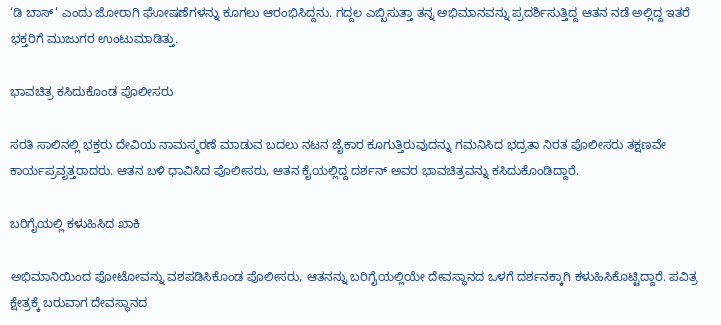‘ಡಿ ಬಾಸ್’ ಎಂದು ಜೋರಾಗಿ ಘೋಷಣೆಗಳನ್ನು ಕೂಗಲು ಆರಂಭಿಸಿದ್ದನು. ಗದ್ದಲ ಎಬ್ಬಿಸುತ್ತಾ ತನ್ನ ಅಭಿಮಾನವನ್ನು ಪ್ರದರ್ಶಿಸುತ್ತಿದ್ದ ಆತನ ನಡೆ ಅಲ್ಲಿದ್ದ ಇತರೆ ಭಕ್ತರಿಗೆ ಮುಜುಗರ ಉಂಟುಮಾಡಿತ್ತು.

ಭಾವಚಿತ್ರ ಕಸಿದುಕೊಂಡ ಪೊಲೀಸರು

ಸರತಿ ಸಾಲಿನಲ್ಲಿ ಭಕ್ತರು ದೇವಿಯ ನಾಮಸ್ಮರಣೆ ಮಾಡುವ ಬದಲು ನಟನ ಜೈಕಾರ ಕೂಗುತ್ತಿರುವುದನ್ನು ಗಮನಿಸಿದ ಭದ್ರತಾ ನಿರತ ಪೊಲೀಸರು ತಕ್ಷಣವೇ ಕಾರ್ಯಪ್ರವೃತ್ತರಾದರು. ಆತನ ಬಳಿ ಧಾವಿಸಿದ ಪೊಲೀಸರು, ಆತನ ಕೈಯಲ್ಲಿದ್ದ ದರ್ಶನ್ ಅವರ ಭಾವಚಿತ್ರವನ್ನು ಕಸಿದುಕೊಂಡಿದ್ದಾರೆ.

ಬರಿಗೈಯಲ್ಲಿ ಕಳುಹಿಸಿದ ಖಾಕಿ

ಅಭಿಮಾನಿಯಿಂದ ಫೋಟೋವನ್ನು ವಶಪಡಿಸಿಕೊಂಡ ಪೊಲೀಸರು, ಆತನನ್ನು ಬರಿಗೈಯಲ್ಲಿಯೇ ದೇವಸ್ಥಾನದ ಒಳಗೆ ದರ್ಶನಕ್ಕಾಗಿ ಕಳುಹಿಸಿಕೊಟ್ಟಿದ್ದಾರೆ. ಪವಿತ್ರ ಕ್ಷೇತ್ರಕ್ಕೆ ಬರುವಾಗ ದೇವಸ್ಥಾನದ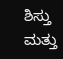ಶಿಸ್ತು ಮತ್ತು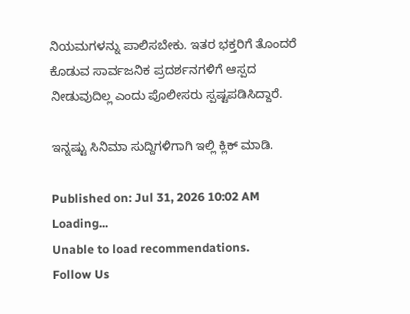ನಿಯಮಗಳನ್ನು ಪಾಲಿಸಬೇಕು. ಇತರ ಭಕ್ತರಿಗೆ ತೊಂದರೆ ಕೊಡುವ ಸಾರ್ವಜನಿಕ ಪ್ರದರ್ಶನಗಳಿಗೆ ಆಸ್ಪದ ನೀಡುವುದಿಲ್ಲ ಎಂದು ಪೊಲೀಸರು ಸ್ಪಷ್ಟಪಡಿಸಿದ್ದಾರೆ.

ಇನ್ನಷ್ಟು ಸಿನಿಮಾ ಸುದ್ದಿಗಳಿಗಾಗಿ ಇಲ್ಲಿ ಕ್ಲಿಕ್ ಮಾಡಿ.

Published on: Jul 31, 2026 10:02 AM
Loading...
Unable to load recommendations.
Follow Us